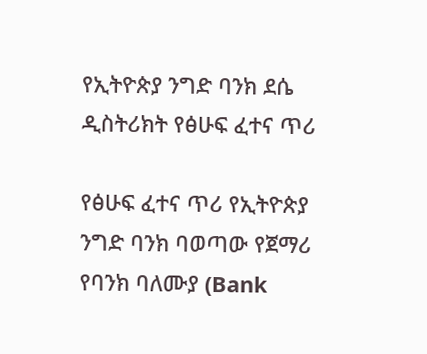የኢትዮጵያ ንግድ ባንክ ደሴ ዲስትሪክት የፅሁፍ ፈተና ጥሪ

የፅሁፍ ፈተና ጥሪ የኢትዮጵያ ንግድ ባንክ ባወጣው የጀማሪ የባንክ ባለሙያ (Bank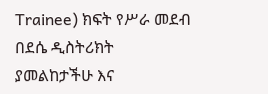Trainee) ክፍት የሥራ መደብ በደሴ ዲስትሪክት ያመልከታችሁ እና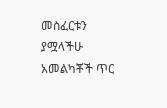መስፈርቱን ያሟላችሁ አመልካቾች ጥር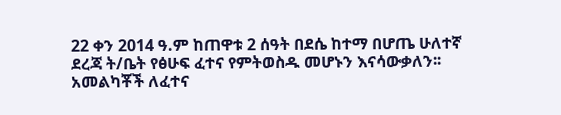22 ቀን 2014 ዓ.ም ከጠዋቱ 2 ሰዓት በደሴ ከተማ በሆጤ ሁለተኛ ደረጃ ት/ቤት የፅሁፍ ፈተና የምትወስዱ መሆኑን እናሳውቃለን፡፡ አመልካቾች ለፈተና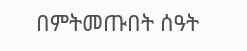በምትመጡበት ሰዓት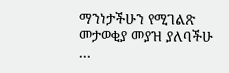ማንነታችሁን የሚገልጽ መታወቂያ መያዝ ያለባችሁ …